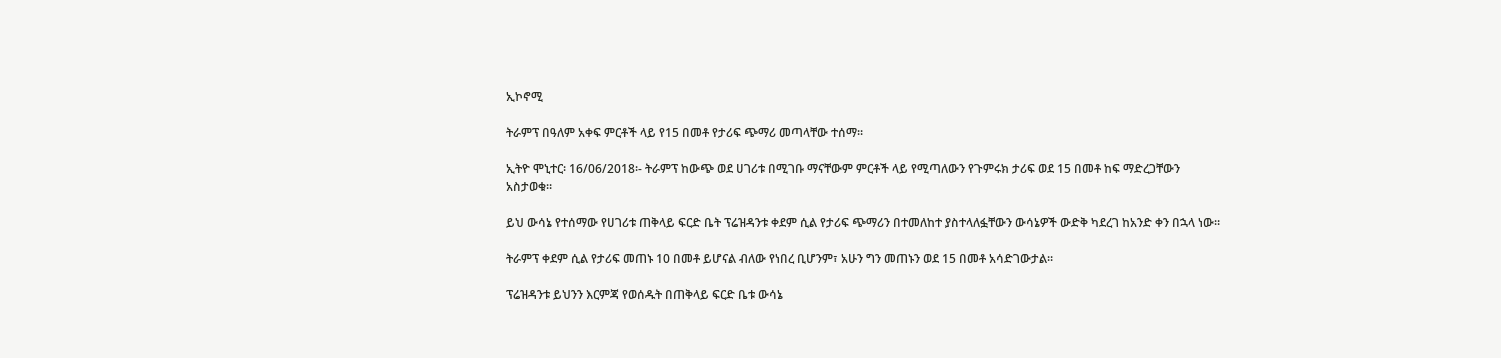ኢኮኖሚ

ትራምፕ በዓለም አቀፍ ምርቶች ላይ የ15 በመቶ የታሪፍ ጭማሪ መጣላቸው ተሰማ፡፡

ኢትዮ ሞኒተር፡ 16/06/2018፡- ትራምፕ ከውጭ ወደ ሀገሪቱ በሚገቡ ማናቸውም ምርቶች ላይ የሚጣለውን የጉምሩክ ታሪፍ ወደ 15 በመቶ ከፍ ማድረጋቸውን አስታወቁ።

ይህ ውሳኔ የተሰማው የሀገሪቱ ጠቅላይ ፍርድ ቤት ፕሬዝዳንቱ ቀደም ሲል የታሪፍ ጭማሪን በተመለከተ ያስተላለፏቸውን ውሳኔዎች ውድቅ ካደረገ ከአንድ ቀን በኋላ ነው።

ትራምፕ ቀደም ሲል የታሪፍ መጠኑ 10 በመቶ ይሆናል ብለው የነበረ ቢሆንም፣ አሁን ግን መጠኑን ወደ 15 በመቶ አሳድገውታል።

ፕሬዝዳንቱ ይህንን እርምጃ የወሰዱት በጠቅላይ ፍርድ ቤቱ ውሳኔ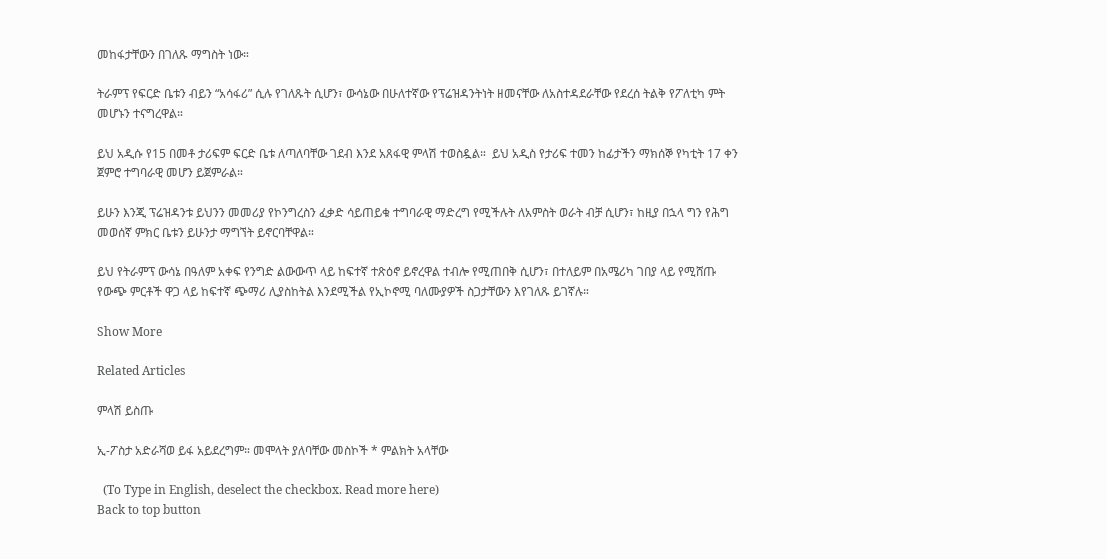መከፋታቸውን በገለጹ ማግስት ነው።

ትራምፕ የፍርድ ቤቱን ብይን “አሳፋሪ” ሲሉ የገለጹት ሲሆን፣ ውሳኔው በሁለተኛው የፕሬዝዳንትነት ዘመናቸው ለአስተዳደራቸው የደረሰ ትልቅ የፖለቲካ ምት መሆኑን ተናግረዋል።

ይህ አዲሱ የ15 በመቶ ታሪፍም ፍርድ ቤቱ ለጣለባቸው ገደብ እንደ አጸፋዊ ምላሽ ተወስዷል።  ይህ አዲስ የታሪፍ ተመን ከፊታችን ማክሰኞ የካቲት 17 ቀን ጀምሮ ተግባራዊ መሆን ይጀምራል።

ይሁን እንጂ ፕሬዝዳንቱ ይህንን መመሪያ የኮንግረስን ፈቃድ ሳይጠይቁ ተግባራዊ ማድረግ የሚችሉት ለአምስት ወራት ብቻ ሲሆን፣ ከዚያ በኋላ ግን የሕግ መወሰኛ ምክር ቤቱን ይሁንታ ማግኘት ይኖርባቸዋል።

ይህ የትራምፕ ውሳኔ በዓለም አቀፍ የንግድ ልውውጥ ላይ ከፍተኛ ተጽዕኖ ይኖረዋል ተብሎ የሚጠበቅ ሲሆን፣ በተለይም በአሜሪካ ገበያ ላይ የሚሸጡ የውጭ ምርቶች ዋጋ ላይ ከፍተኛ ጭማሪ ሊያስከትል እንደሚችል የኢኮኖሚ ባለሙያዎች ስጋታቸውን እየገለጹ ይገኛሉ።

Show More

Related Articles

ምላሽ ይስጡ

ኢ-ፖስታ አድራሻወ ይፋ አይደረግም። መሞላት ያለባቸው መስኮች * ምልክት አላቸው

  (To Type in English, deselect the checkbox. Read more here)
Back to top button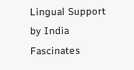Lingual Support by India Fascinates